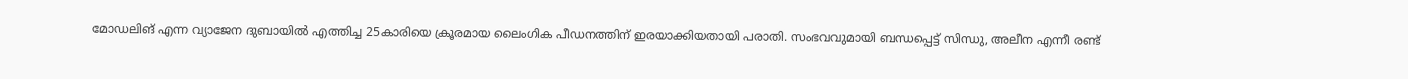മോഡലിങ് എന്ന വ്യാജേന ദുബായിൽ എത്തിച്ച 25കാരിയെ ക്രൂരമായ ലൈംഗിക പീഡനത്തിന് ഇരയാക്കിയതായി പരാതി. സംഭവവുമായി ബന്ധപ്പെട്ട് സിന്ധു, അലീന എന്നീ രണ്ട്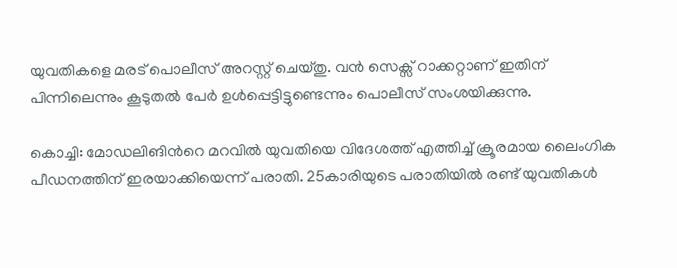യുവതികളെ മരട് പൊലീസ് അറസ്റ്റ് ചെയ്തു. വൻ സെക്സ് റാക്കറ്റാണ് ഇതിന് പിന്നിലെന്നും കൂടുതൽ പേർ ഉൾപ്പെട്ടിട്ടുണ്ടെന്നും പൊലീസ് സംശയിക്കുന്നു.

കൊച്ചി: മോഡലിങിന്‍റെ മറവിൽ യുവതിയെ വിദേശത്ത് എത്തിച്ച് ക്രൂരമായ ലൈംഗിക പീഡനത്തിന് ഇരയാക്കിയെന്ന് പരാതി. 25കാരിയുടെ പരാതിയിൽ രണ്ട് യുവതികൾ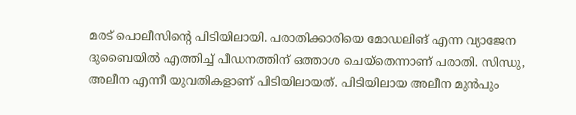മരട് പൊലീസിന്റെ പിടിയിലായി. പരാതിക്കാരിയെ മോഡലിങ് എന്ന വ്യാജേന ദുബൈയിൽ എത്തിച്ച് പീഡനത്തിന് ഒത്താശ ചെയ്തെന്നാണ് പരാതി. സിന്ധു, അലീന എന്നീ യുവതികളാണ് പിടിയിലായത്. പിടിയിലായ അലീന മുൻപും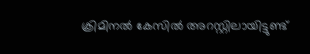ക്രിമിനൽ കേസിൽ അറസ്റ്റിലായിട്ടുണ്ട്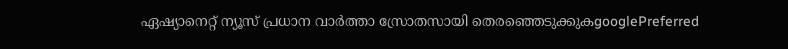ഏഷ്യാനെറ്റ് ന്യൂസ് പ്രധാന വാർത്താ സ്രോതസായി തെരഞ്ഞെടുക്കുകgooglePreferred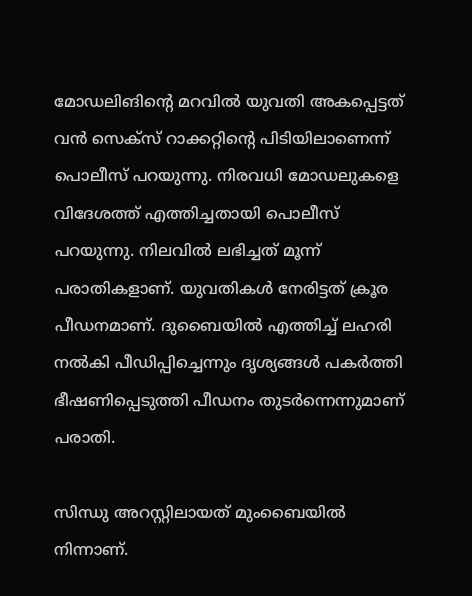മോഡലിങിന്‍റെ മറവിൽ യുവതി അകപ്പെട്ടത് വൻ സെക്സ് റാക്കറ്റിന്റെ പിടിയിലാണെന്ന് പൊലീസ് പറയുന്നു. നിരവധി മോഡലുകളെ വിദേശത്ത് എത്തിച്ചതായി പൊലീസ് പറയുന്നു. നിലവിൽ ലഭിച്ചത് മൂന്ന് പരാതികളാണ്. യുവതികൾ നേരിട്ടത് ക്രൂര പീഡനമാണ്. ദുബൈയിൽ എത്തിച്ച് ലഹരി നൽകി പീഡിപ്പിച്ചെന്നും ദൃശ്യങ്ങൾ പകർത്തി ഭീഷണിപ്പെടുത്തി പീഡനം തുടർന്നെന്നുമാണ് പരാതി.

സിന്ധു അറസ്റ്റിലായത് മുംബൈയിൽ നിന്നാണ്.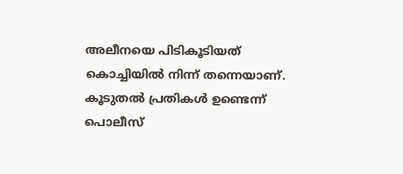അലീനയെ പിടികൂടിയത് കൊച്ചിയിൽ നിന്ന് തന്നെയാണ്. കൂടുതൽ പ്രതികൾ ഉണ്ടെന്ന് പൊലീസ്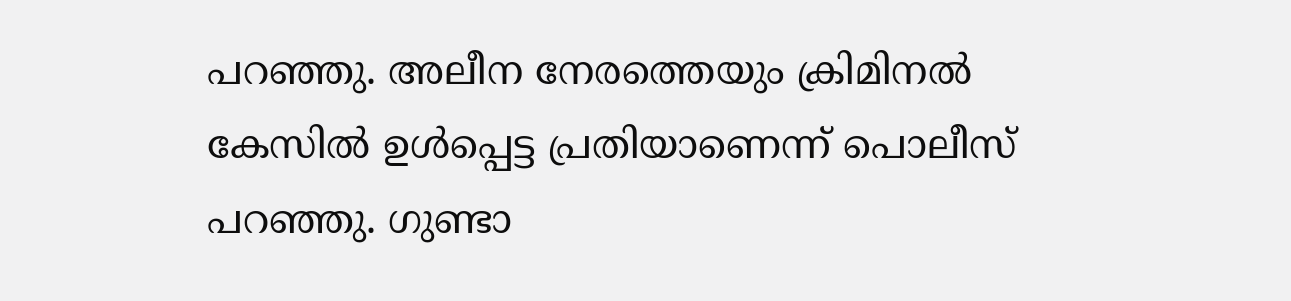പറഞ്ഞു. അലീന നേരത്തെയും ക്രിമിനൽ കേസിൽ ഉൾപ്പെട്ട പ്രതിയാണെന്ന് പൊലീസ് പറഞ്ഞു. ഗുണ്ടാ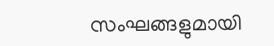സംഘങ്ങളുമായി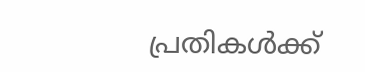പ്രതികൾക്ക്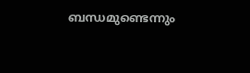ബന്ധമുണ്ടെന്നും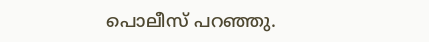പൊലീസ് പറഞ്ഞു.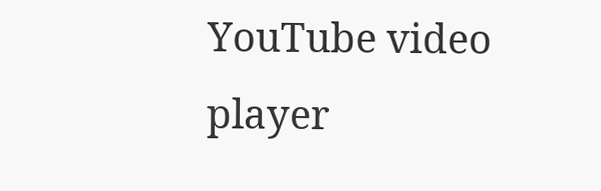YouTube video player